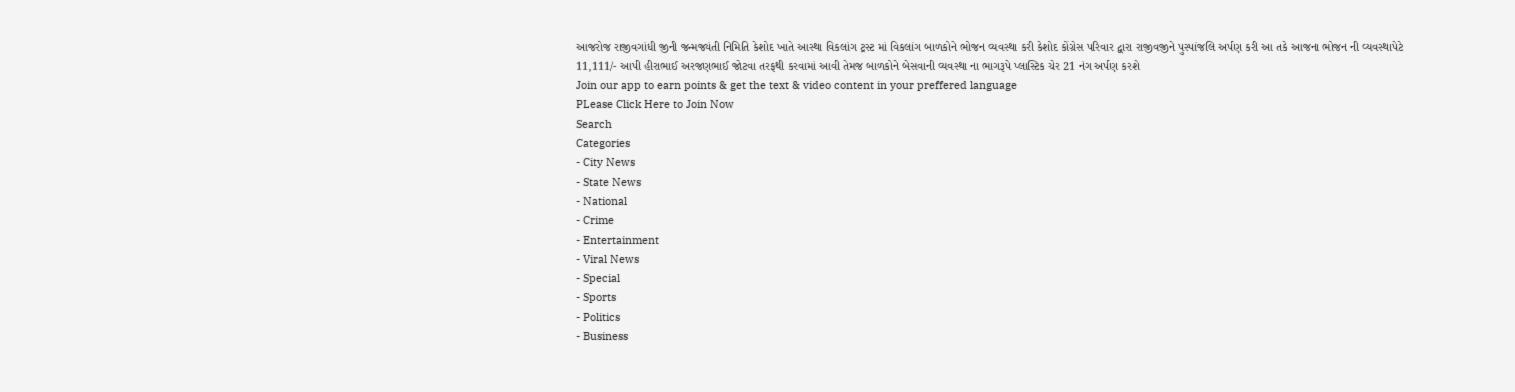આજરોજ રાજીવગાંધી જીની જન્મજ્યંતી નિમિતિ કેશોદ ખાતે આસ્થા વિકલાંગ ટ્રસ્ટ માં વિકલાંગ બાળકોને ભોજન વ્યવસ્થા કરી કેશોદ કોંગ્રેસ પરિવાર દ્વારા રાજીવજીને પુસ્પાંજલિ અર્પણ કરી આ તકે આજના ભોજન ની વ્યવસ્થાપેટે 11,111/- આપી હીરાભાઈ અરજણભાઈ જોટવા તરફથી કરવામાં આવી તેમજ બાળકોને બેસવાની વ્યવસ્થા ના ભાગરૂપે પ્લાસ્ટિક ચેર 21 નંગ અર્પણ કરશે
Join our app to earn points & get the text & video content in your preffered language
PLease Click Here to Join Now
Search
Categories
- City News
- State News
- National
- Crime
- Entertainment
- Viral News
- Special
- Sports
- Politics
- Business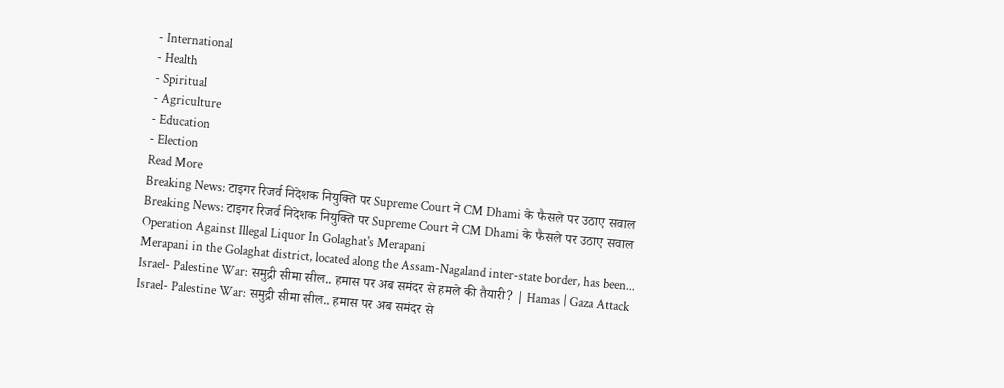- International
- Health
- Spiritual
- Agriculture
- Education
- Election
Read More
Breaking News: टाइगर रिजर्व निदेशक नियुक्ति पर Supreme Court ने CM Dhami के फैसले पर उठाए सवाल
Breaking News: टाइगर रिजर्व निदेशक नियुक्ति पर Supreme Court ने CM Dhami के फैसले पर उठाए सवाल
Operation Against Illegal Liquor In Golaghat's Merapani
Merapani in the Golaghat district, located along the Assam-Nagaland inter-state border, has been...
Israel- Palestine War: समुद्री सीमा सील.. हमास पर अब समंदर से हमले की तैयारी? | Hamas | Gaza Attack
Israel- Palestine War: समुद्री सीमा सील.. हमास पर अब समंदर से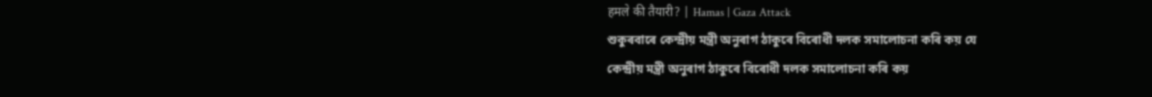हमले की तैयारी? | Hamas | Gaza Attack
শুকুৰবাৰে কেন্দ্ৰীয় মন্ত্ৰী অনুৰাগ ঠাকুৰে বিৰোধী দলক সমালোচনা কৰি কয় যে
কেন্দ্ৰীয় মন্ত্ৰী অনুৰাগ ঠাকুৰে বিৰোধী দলক সমালোচনা কৰি কয়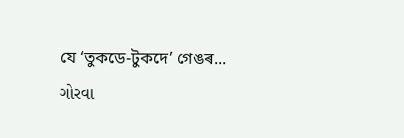যে ‘তুকডে-টুকদে’ গেঙৰ...
ગોરવા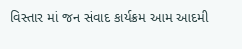વિસ્તાર માં જન સંવાદ કાર્યક્રમ આમ આદમી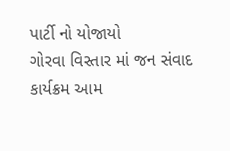પાર્ટી નો યોજાયો
ગોરવા વિસ્તાર માં જન સંવાદ કાર્યક્રમ આમ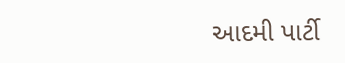આદમી પાર્ટી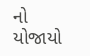નો યોજાયો